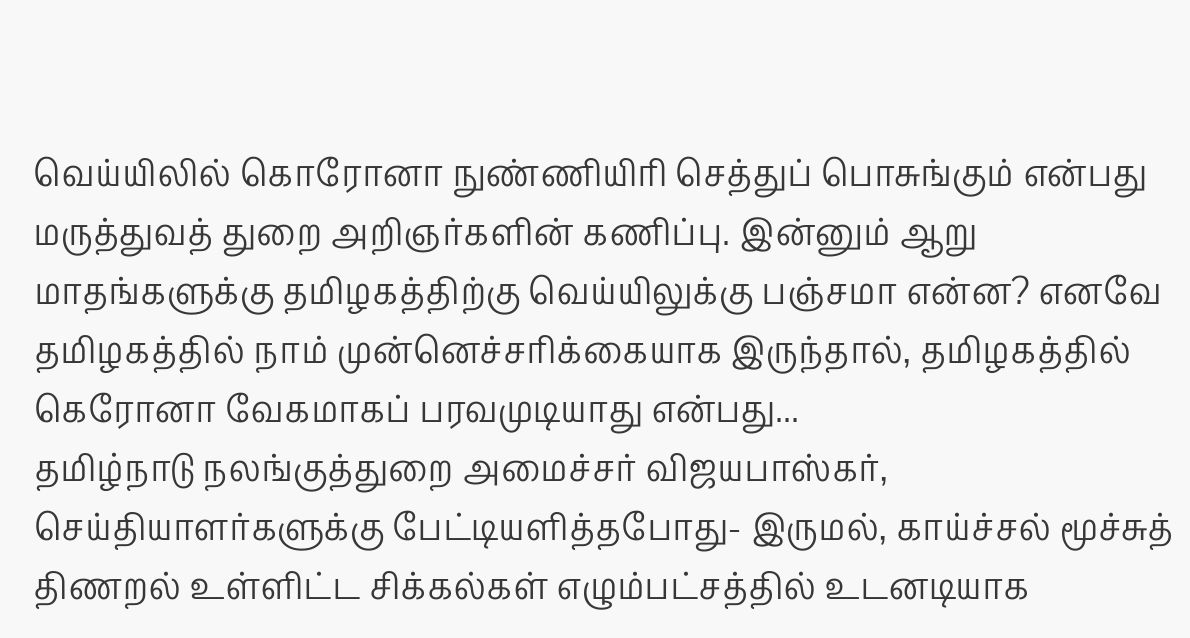வெய்யிலில் கொரோனா நுண்ணியிரி செத்துப் பொசுங்கும் என்பது மருத்துவத் துறை அறிஞர்களின் கணிப்பு. இன்னும் ஆறு மாதங்களுக்கு தமிழகத்திற்கு வெய்யிலுக்கு பஞ்சமா என்ன? எனவே தமிழகத்தில் நாம் முன்னெச்சரிக்கையாக இருந்தால், தமிழகத்தில் கெரோனா வேகமாகப் பரவமுடியாது என்பது...
தமிழ்நாடு நலங்குத்துறை அமைச்சர் விஜயபாஸ்கர், செய்தியாளர்களுக்கு பேட்டியளித்தபோது- இருமல், காய்ச்சல் மூச்சுத் திணறல் உள்ளிட்ட சிக்கல்கள் எழும்பட்சத்தில் உடனடியாக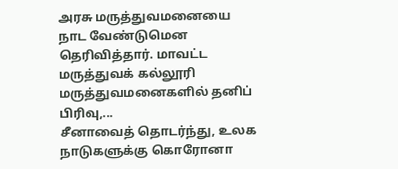அரசு மருத்துவமனையை நாட வேண்டுமென தெரிவித்தார். மாவட்ட மருத்துவக் கல்லூரி மருத்துவமனைகளில் தனிப் பிரிவு,...
சீனாவைத் தொடர்ந்து, உலக நாடுகளுக்கு கொரோனா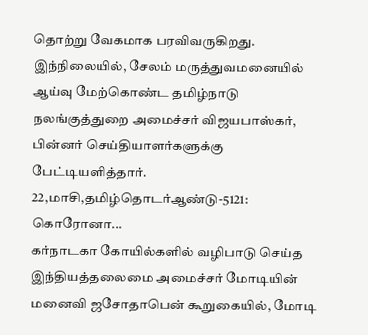தொற்று வேகமாக பரவிவருகிறது. இந்நிலையில், சேலம் மருத்துவமனையில் ஆய்வு மேற்கொண்ட தமிழ்நாடு நலங்குத்துறை அமைச்சர் விஜயபாஸ்கர், பின்னர் செய்தியாளர்களுக்கு பேட்டியளித்தார்.
22,மாசி,தமிழ்தொடர்ஆண்டு-5121: கொரோனா...
கர்நாடகா கோயில்களில் வழிபாடு செய்த இந்தியத்தலைமை அமைச்சர் மோடியின் மனைவி ஜசோதாபென் கூறுகையில், மோடி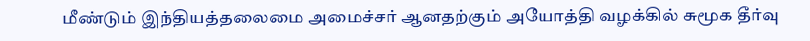மீண்டும் இந்தியத்தலைமை அமைச்சர் ஆனதற்கும் அயோத்தி வழக்கில் சுமூக தீர்வு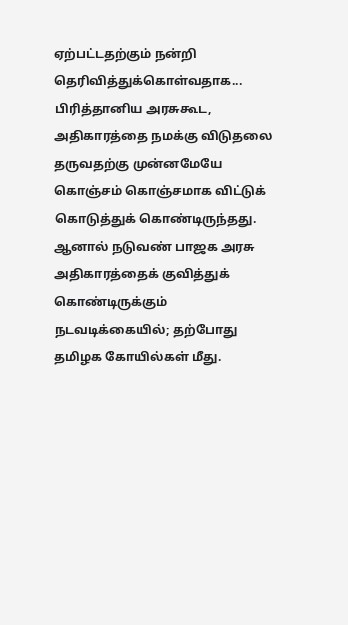ஏற்பட்டதற்கும் நன்றி தெரிவித்துக்கொள்வதாக...
பிரித்தானிய அரசுகூட, அதிகாரத்தை நமக்கு விடுதலை தருவதற்கு முன்னமேயே கொஞ்சம் கொஞ்சமாக விட்டுக் கொடுத்துக் கொண்டிருந்தது. ஆனால் நடுவண் பாஜக அரசு அதிகாரத்தைக் குவித்துக் கொண்டிருக்கும் நடவடிக்கையில்; தற்போது தமிழக கோயில்கள் மீது.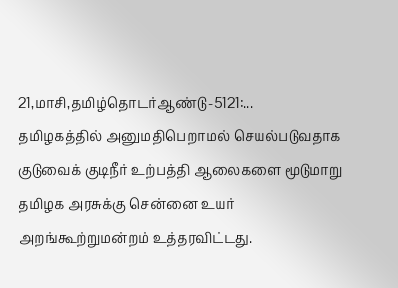21,மாசி,தமிழ்தொடர்ஆண்டு-5121:...
தமிழகத்தில் அனுமதிபெறாமல் செயல்படுவதாக குடுவைக் குடிநீர் உற்பத்தி ஆலைகளை மூடுமாறு தமிழக அரசுக்கு சென்னை உயர் அறங்கூற்றுமன்றம் உத்தரவிட்டது.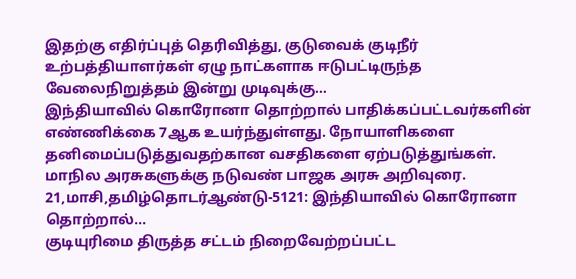இதற்கு எதிர்ப்புத் தெரிவித்து, குடுவைக் குடிநீர் உற்பத்தியாளர்கள் ஏழு நாட்களாக ஈடுபட்டிருந்த வேலைநிறுத்தம் இன்று முடிவுக்கு...
இந்தியாவில் கொரோனா தொற்றால் பாதிக்கப்பட்டவர்களின் எண்ணிக்கை 7ஆக உயர்ந்துள்ளது. நோயாளிகளை தனிமைப்படுத்துவதற்கான வசதிகளை ஏற்படுத்துங்கள். மாநில அரசுகளுக்கு நடுவண் பாஜக அரசு அறிவுரை.
21,மாசி,தமிழ்தொடர்ஆண்டு-5121: இந்தியாவில் கொரோனா தொற்றால்...
குடியுரிமை திருத்த சட்டம் நிறைவேற்றப்பட்ட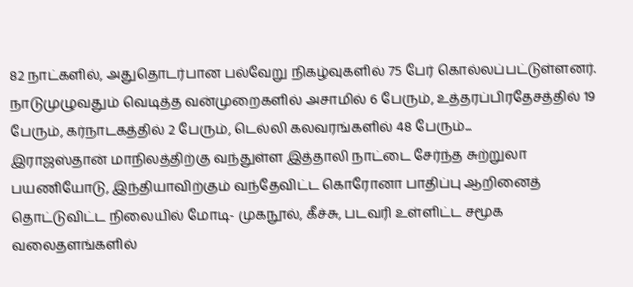82 நாட்களில், அதுதொடர்பான பல்வேறு நிகழ்வுகளில் 75 பேர் கொல்லப்பட்டுள்ளனர். நாடுமுழுவதும் வெடித்த வன்முறைகளில் அசாமில் 6 பேரும், உத்தரப்பிரதேசத்தில் 19 பேரும், கர்நாடகத்தில் 2 பேரும், டெல்லி கலவரங்களில் 48 பேரும்...
இராஜஸ்தான் மாநிலத்திற்கு வந்துள்ள இத்தாலி நாட்டை சேர்ந்த சுற்றுலா பயணியோடு, இந்தியாவிற்கும் வந்தேவிட்ட கொரோனா பாதிப்பு ஆறினைத் தொட்டுவிட்ட நிலையில் மோடி- முகநூல், கீச்சு, படவரி உள்ளிட்ட சமூக வலைதளங்களில்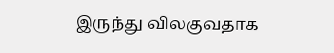இருந்து விலகுவதாக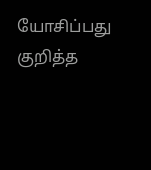யோசிப்பது குறித்த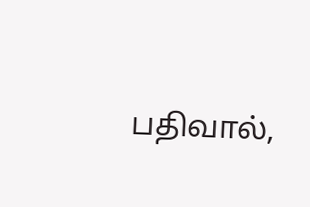பதிவால்,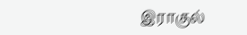இராகுல்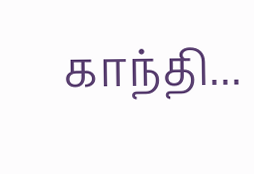காந்தி...